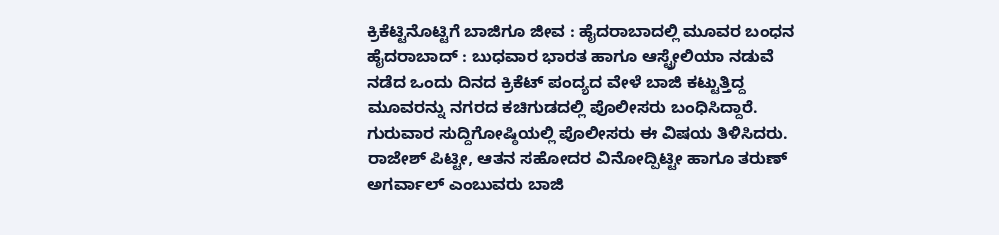ಕ್ರಿಕೆಟ್ಟಿನೊಟ್ಟಿಗೆ ಬಾಜಿಗೂ ಜೀವ : ಹೈದರಾಬಾದಲ್ಲಿ ಮೂವರ ಬಂಧನ
ಹೈದರಾಬಾದ್ : ಬುಧವಾರ ಭಾರತ ಹಾಗೂ ಆಸ್ಟ್ರೇಲಿಯಾ ನಡುವೆ ನಡೆದ ಒಂದು ದಿನದ ಕ್ರಿಕೆಟ್ ಪಂದ್ಯದ ವೇಳೆ ಬಾಜಿ ಕಟ್ಟುತ್ತಿದ್ದ ಮೂವರನ್ನು ನಗರದ ಕಚಿಗುಡದಲ್ಲಿ ಪೊಲೀಸರು ಬಂಧಿಸಿದ್ದಾರೆ.
ಗುರುವಾರ ಸುದ್ದಿಗೋಷ್ಠಿಯಲ್ಲಿ ಪೊಲೀಸರು ಈ ವಿಷಯ ತಿಳಿಸಿದರು. ರಾಜೇಶ್ ಪಿಟ್ಟೀ, ಆತನ ಸಹೋದರ ವಿನೋದ್ಪಿಟ್ಟೀ ಹಾಗೂ ತರುಣ್ ಅಗರ್ವಾಲ್ ಎಂಬುವರು ಬಾಜಿ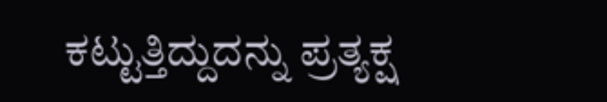ಕಟ್ಟುತ್ತಿದ್ದುದನ್ನು ಪ್ರತ್ಯಕ್ಷ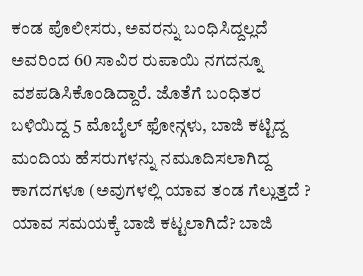ಕಂಡ ಪೊಲೀಸರು, ಅವರನ್ನು ಬಂಧಿಸಿದ್ದಲ್ಲದೆ ಅವರಿಂದ 60 ಸಾವಿರ ರುಪಾಯಿ ನಗದನ್ನೂ ವಶಪಡಿಸಿಕೊಂಡಿದ್ದಾರೆ. ಜೊತೆಗೆ ಬಂಧಿತರ ಬಳಿಯಿದ್ದ 5 ಮೊಬೈಲ್ ಫೋನ್ಗಳು, ಬಾಜಿ ಕಟ್ಟಿದ್ದ ಮಂದಿಯ ಹೆಸರುಗಳನ್ನು ನಮೂದಿಸಲಾಗಿದ್ದ ಕಾಗದಗಳೂ (ಅವುಗಳಲ್ಲಿ ಯಾವ ತಂಡ ಗೆಲ್ಲುತ್ತದೆ ? ಯಾವ ಸಮಯಕ್ಕೆ ಬಾಜಿ ಕಟ್ಟಲಾಗಿದೆ? ಬಾಜಿ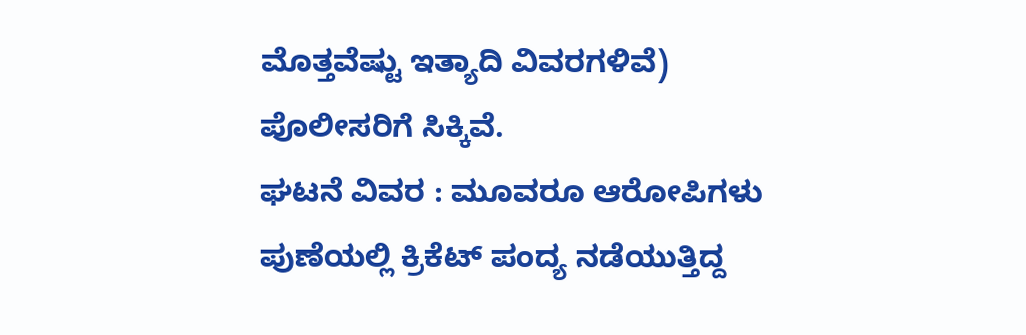ಮೊತ್ತವೆಷ್ಟು ಇತ್ಯಾದಿ ವಿವರಗಳಿವೆ) ಪೊಲೀಸರಿಗೆ ಸಿಕ್ಕಿವೆ.
ಘಟನೆ ವಿವರ : ಮೂವರೂ ಆರೋಪಿಗಳು ಪುಣೆಯಲ್ಲಿ ಕ್ರಿಕೆಟ್ ಪಂದ್ಯ ನಡೆಯುತ್ತಿದ್ದ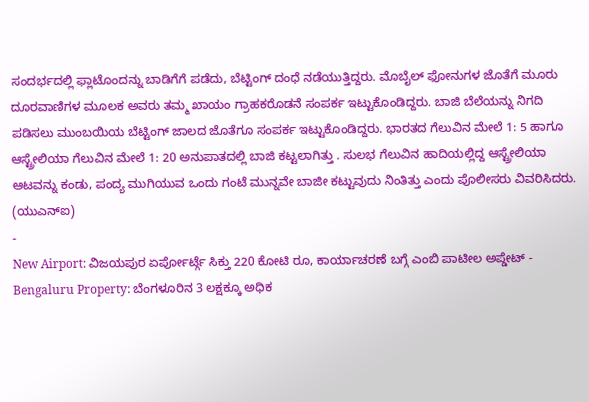ಸಂದರ್ಭದಲ್ಲಿ ಫ್ಲಾಟೊಂದನ್ನು ಬಾಡಿಗೆಗೆ ಪಡೆದು, ಬೆಟ್ಟಿಂಗ್ ದಂಧೆ ನಡೆಯುತ್ತಿದ್ದರು. ಮೊಬೈಲ್ ಫೋನುಗಳ ಜೊತೆಗೆ ಮೂರು ದೂರವಾಣಿಗಳ ಮೂಲಕ ಅವರು ತಮ್ಮ ಖಾಯಂ ಗ್ರಾಹಕರೊಡನೆ ಸಂಪರ್ಕ ಇಟ್ಟುಕೊಂಡಿದ್ದರು. ಬಾಜಿ ಬೆಲೆಯನ್ನು ನಿಗದಿ ಪಡಿಸಲು ಮುಂಬಯಿಯ ಬೆಟ್ಟಿಂಗ್ ಜಾಲದ ಜೊತೆಗೂ ಸಂಪರ್ಕ ಇಟ್ಟುಕೊಂಡಿದ್ದರು. ಭಾರತದ ಗೆಲುವಿನ ಮೇಲೆ 1: 5 ಹಾಗೂ ಆಸ್ಟ್ರೇಲಿಯಾ ಗೆಲುವಿನ ಮೇಲೆ 1: 20 ಅನುಪಾತದಲ್ಲಿ ಬಾಜಿ ಕಟ್ಟಲಾಗಿತ್ತು . ಸುಲಭ ಗೆಲುವಿನ ಹಾದಿಯಲ್ಲಿದ್ದ ಆಸ್ಟ್ರೇಲಿಯಾ ಆಟವನ್ನು ಕಂಡು, ಪಂದ್ಯ ಮುಗಿಯುವ ಒಂದು ಗಂಟೆ ಮುನ್ನವೇ ಬಾಜೀ ಕಟ್ಟುವುದು ನಿಂತಿತ್ತು ಎಂದು ಪೊಲೀಸರು ವಿವರಿಸಿದರು.
(ಯುಎನ್ಐ)
-
New Airport: ವಿಜಯಪುರ ಏರ್ಪೋರ್ಟ್ಗೆ ಸಿಕ್ತು 220 ಕೋಟಿ ರೂ, ಕಾರ್ಯಾಚರಣೆ ಬಗ್ಗೆ ಎಂಬಿ ಪಾಟೀಲ ಅಪ್ಡೇಟ್ -
Bengaluru Property: ಬೆಂಗಳೂರಿನ 3 ಲಕ್ಷಕ್ಕೂ ಅಧಿಕ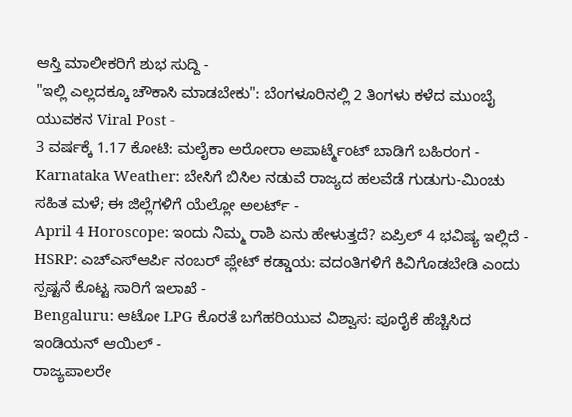ಆಸ್ತಿ ಮಾಲೀಕರಿಗೆ ಶುಭ ಸುದ್ದಿ -
"ಇಲ್ಲಿ ಎಲ್ಲದಕ್ಕೂ ಚೌಕಾಸಿ ಮಾಡಬೇಕು": ಬೆಂಗಳೂರಿನಲ್ಲಿ 2 ತಿಂಗಳು ಕಳೆದ ಮುಂಬೈ ಯುವಕನ Viral Post -
3 ವರ್ಷಕ್ಕೆ 1.17 ಕೋಟಿ: ಮಲೈಕಾ ಅರೋರಾ ಅಪಾರ್ಟ್ಮೆಂಟ್ ಬಾಡಿಗೆ ಬಹಿರಂಗ -
Karnataka Weather: ಬೇಸಿಗೆ ಬಿಸಿಲ ನಡುವೆ ರಾಜ್ಯದ ಹಲವೆಡೆ ಗುಡುಗು-ಮಿಂಚು ಸಹಿತ ಮಳೆ; ಈ ಜಿಲ್ಲೆಗಳಿಗೆ ಯೆಲ್ಲೋ ಅಲರ್ಟ್ -
April 4 Horoscope: ಇಂದು ನಿಮ್ಮ ರಾಶಿ ಏನು ಹೇಳುತ್ತದೆ? ಏಪ್ರಿಲ್ 4 ಭವಿಷ್ಯ ಇಲ್ಲಿದೆ -
HSRP: ಎಚ್ಎಸ್ಆರ್ಪಿ ನಂಬರ್ ಪ್ಲೇಟ್ ಕಡ್ಡಾಯ: ವದಂತಿಗಳಿಗೆ ಕಿವಿಗೊಡಬೇಡಿ ಎಂದು ಸ್ಪಷ್ಟನೆ ಕೊಟ್ಟ ಸಾರಿಗೆ ಇಲಾಖೆ -
Bengaluru: ಆಟೋ LPG ಕೊರತೆ ಬಗೆಹರಿಯುವ ವಿಶ್ವಾಸ: ಪೂರೈಕೆ ಹೆಚ್ಚಿಸಿದ ಇಂಡಿಯನ್ ಆಯಿಲ್ -
ರಾಜ್ಯಪಾಲರೇ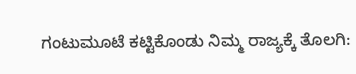ಗಂಟುಮೂಟೆ ಕಟ್ಟಿಕೊಂಡು ನಿಮ್ಮ ರಾಜ್ಯಕ್ಕೆ ತೊಲಗಿ: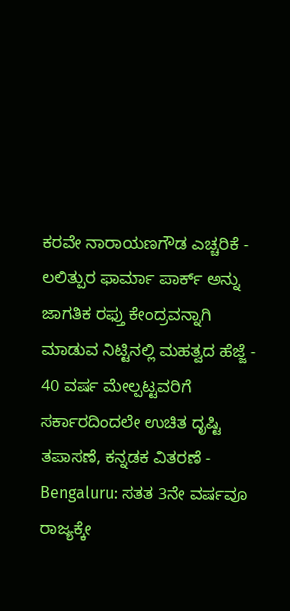ಕರವೇ ನಾರಾಯಣಗೌಡ ಎಚ್ಚರಿಕೆ -
ಲಲಿತ್ಪುರ ಫಾರ್ಮಾ ಪಾರ್ಕ್ ಅನ್ನು ಜಾಗತಿಕ ರಫ್ತು ಕೇಂದ್ರವನ್ನಾಗಿ ಮಾಡುವ ನಿಟ್ಟಿನಲ್ಲಿ ಮಹತ್ವದ ಹೆಜ್ಜೆ -
40 ವರ್ಷ ಮೇಲ್ಪಟ್ಟವರಿಗೆ ಸರ್ಕಾರದಿಂದಲೇ ಉಚಿತ ದೃಷ್ಟಿ ತಪಾಸಣೆ, ಕನ್ನಡಕ ವಿತರಣೆ -
Bengaluru: ಸತತ 3ನೇ ವರ್ಷವೂ ರಾಜ್ಯಕ್ಕೇ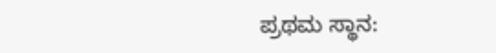ಪ್ರಥಮ ಸ್ಥಾನ: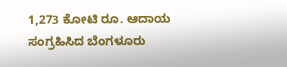1,273 ಕೋಟಿ ರೂ. ಆದಾಯ ಸಂಗ್ರಹಿಸಿದ ಬೆಂಗಳೂರು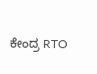ಕೇಂದ್ರ RTO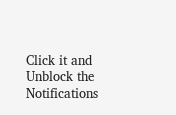Click it and Unblock the Notifications